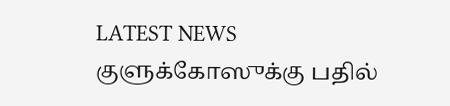LATEST NEWS
குளுக்கோஸுக்கு பதில்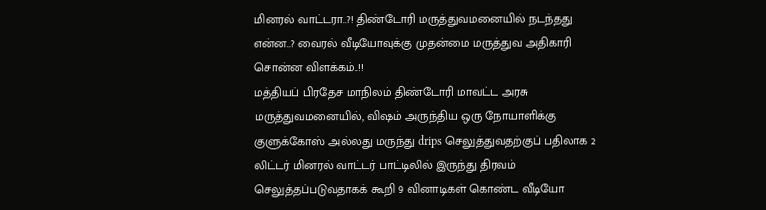மினரல் வாட்டரா..?! திண்டோரி மருத்துவமனையில் நடந்தது என்ன..? வைரல் வீடியோவுக்கு முதன்மை மருத்துவ அதிகாரி சொன்ன விளக்கம்..!!
மத்தியப் பிரதேச மாநிலம் திண்டோரி மாவட்ட அரசு மருத்துவமனையில், விஷம் அருந்திய ஒரு நோயாளிக்கு குளுக்கோஸ் அல்லது மருந்து drips செலுத்துவதற்குப் பதிலாக 2 லிட்டர் மினரல் வாட்டர் பாட்டிலில் இருந்து திரவம் செலுத்தப்படுவதாகக் கூறி 9 வினாடிகள் கொண்ட வீடியோ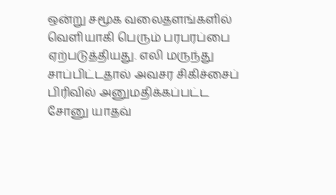ஒன்று சமூக வலைதளங்களில் வெளியாகி பெரும் பரபரப்பை ஏற்படுத்தியது. எலி மருந்து சாப்பிட்டதால் அவசர சிகிச்சைப் பிரிவில் அனுமதிக்கப்பட்ட சோனு யாதவ்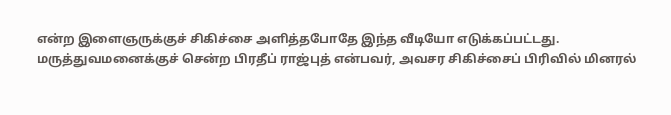என்ற இளைஞருக்குச் சிகிச்சை அளித்தபோதே இந்த வீடியோ எடுக்கப்பட்டது.
மருத்துவமனைக்குச் சென்ற பிரதீப் ராஜ்புத் என்பவர், அவசர சிகிச்சைப் பிரிவில் மினரல்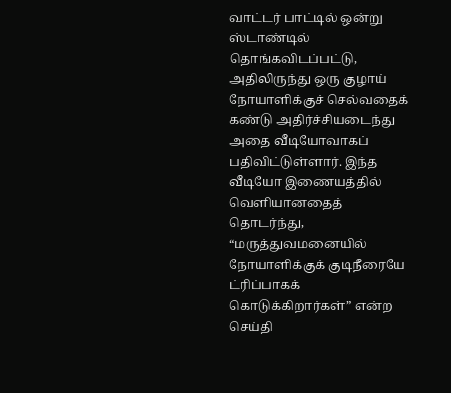வாட்டர் பாட்டில் ஒன்று ஸ்டாண்டில் தொங்கவிடப்பட்டு, அதிலிருந்து ஒரு குழாய் நோயாளிக்குச் செல்வதைக் கண்டு அதிர்ச்சியடைந்து அதை வீடியோவாகப் பதிவிட்டுள்ளார். இந்த வீடியோ இணையத்தில் வெளியானதைத் தொடர்ந்து, “மருத்துவமனையில் நோயாளிக்குக் குடிநீரையே ட்ரிப்பாகக் கொடுக்கிறார்கள்” என்ற செய்தி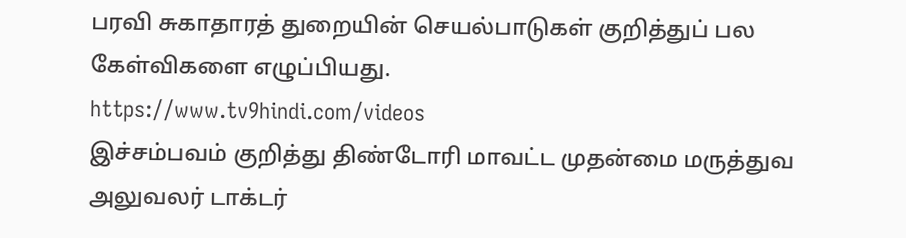பரவி சுகாதாரத் துறையின் செயல்பாடுகள் குறித்துப் பல கேள்விகளை எழுப்பியது.
https://www.tv9hindi.com/videos
இச்சம்பவம் குறித்து திண்டோரி மாவட்ட முதன்மை மருத்துவ அலுவலர் டாக்டர்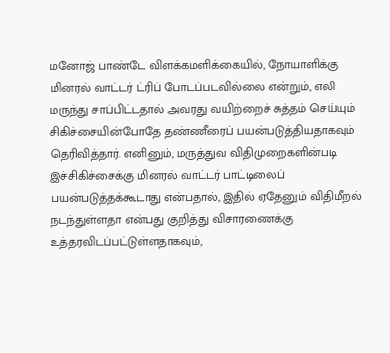மனோஜ் பாண்டே விளக்கமளிக்கையில், நோயாளிக்கு மினரல் வாட்டர் ட்ரிப் போடப்படவில்லை என்றும், எலி மருந்து சாப்பிட்டதால் அவரது வயிற்றைச் சுத்தம் செய்யும் சிகிச்சையின்போதே தண்ணீரைப் பயன்படுத்தியதாகவும் தெரிவித்தார். எனினும், மருத்துவ விதிமுறைகளின்படி இச்சிகிச்சைக்கு மினரல் வாட்டர் பாட்டிலைப் பயன்படுத்தக்கூடாது என்பதால், இதில் ஏதேனும் விதிமீறல் நடந்துள்ளதா என்பது குறித்து விசாரணைக்கு உத்தரவிடப்பட்டுள்ளதாகவும்,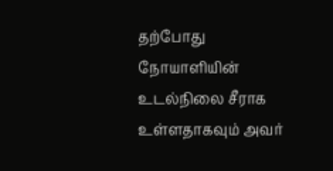தற்போது நோயாளியின் உடல்நிலை சீராக உள்ளதாகவும் அவர்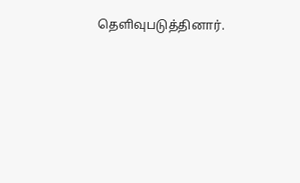தெளிவுபடுத்தினார்.